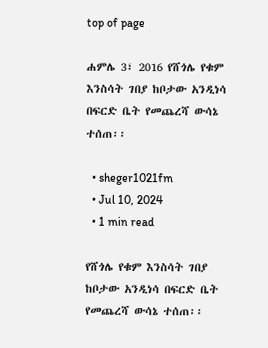top of page

ሐምሌ 3፣ 2016 የሸጎሌ የቁም እንስሳት ገበያ ከቦታው አንዲነሳ በፍርድ ቤት የመጨረሻ ውሳኔ ተሰጠ፡፡

  • sheger1021fm
  • Jul 10, 2024
  • 1 min read

የሸጎሌ የቁም እንስሳት ገበያ ከቦታው አንዲነሳ በፍርድ ቤት የመጨረሻ ውሳኔ ተሰጠ፡፡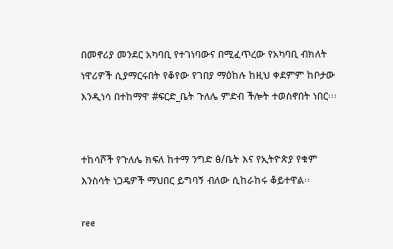በመኖሪያ መንደር አካባቢ የተገነባውና በሚፈጥረው የአካባቢ ብክለት ነዋሪዎች ሲያማርሩበት የቆየው የገበያ ማዕከሉ ከዚህ ቀደምም ከቦታው እንዲነሳ በተከማዋ #ፍርድ_ቤት ጉለሌ ምድብ ችሎት ተወስኖበት ነበር፡፡፡


ተከሳሾች የጉለሌ ክፍለ ከተማ ንግድ ፅ/ቤት እና የኢትዮጵያ የቁም እንስሳት ነጋዴዎች ማህበር ይግባኝ ብለው ሲከራከሩ ቆይተዋል፡፡

ree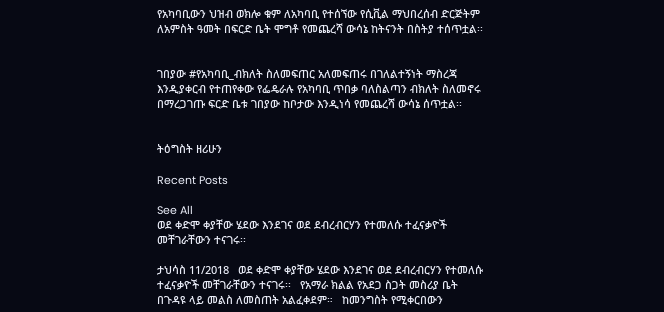የአካባቢውን ህዝብ ወክሎ ቁም ለአካባቢ የተሰኘው የሲቪል ማህበረሰብ ድርጅትም ለአምስት ዓመት በፍርድ ቤት ሞግቶ የመጨረሻ ውሳኔ ከትናንት በስትያ ተሰጥቷል፡፡


ገበያው #የአካባቢ_ብክለት ስለመፍጠር አለመፍጠሩ በገለልተኝነት ማስረጃ እንዲያቀርብ የተጠየቀው የፌዴራሉ የአካባቢ ጥበቃ ባለስልጣን ብክለት ስለመኖሩ በማረጋገጡ ፍርድ ቤቱ ገበያው ከቦታው እንዲነሳ የመጨረሻ ውሳኔ ሰጥቷል፡፡


ትዕግስት ዘሪሁን

Recent Posts

See All
ወደ ቀድሞ ቀያቸው ሄደው እንደገና ወደ ደብረብርሃን የተመለሱ ተፈናቃዮች መቸገራቸውን ተናገሩ፡፡

ታህሳስ 11/2018   ወደ ቀድሞ ቀያቸው ሄደው እንደገና ወደ ደብረብርሃን የተመለሱ ተፈናቃዮች መቸገራቸውን ተናገሩ፡፡   የአማራ ክልል የአደጋ ስጋት መስሪያ ቤት በጉዳዩ ላይ መልስ ለመስጠት አልፈቀደም።   ከመንግስት የሚቀርበውን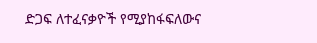ድጋፍ ለተፈናቃዮች የሚያከፋፍለውና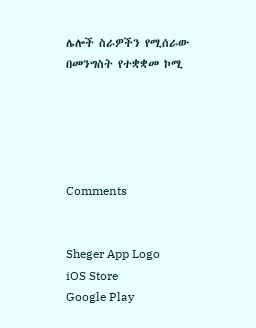ሌሎች ስራዎችን የሚሰራው በመንግስት የተቋቋመ ኮሚ





Comments


Sheger App Logo
iOS Store
Google Play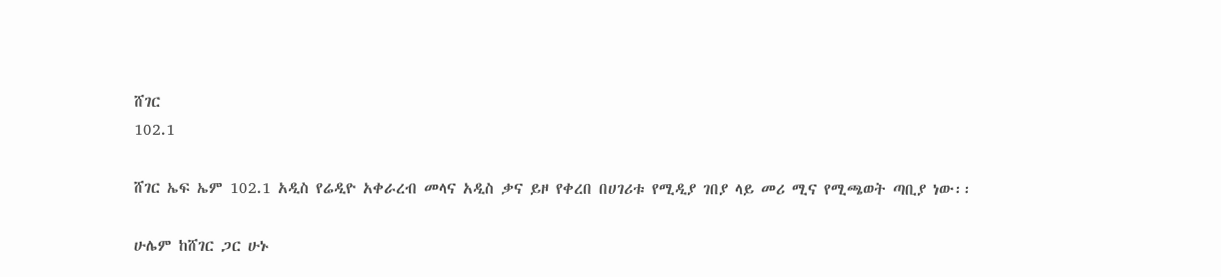ሸገር
102.1

ሸገር ኤፍ ኤም 102.1 አዲስ የሬዲዮ አቀራረብ መላና አዲስ ቃና ይዞ የቀረበ በሀገሪቱ የሚዲያ ገበያ ላይ መሪ ሚና የሚጫወት ጣቢያ ነው፡፡

ሁሌም ከሸገር ጋር ሁኑ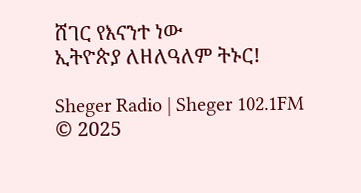ሸገር የእናንተ ነው
ኢትዮጵያ ለዘለዓለም ትኑር!

Sheger Radio | Sheger 102.1FM  © 2025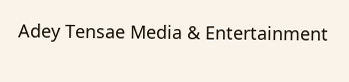Adey Tensae Media & Entertainment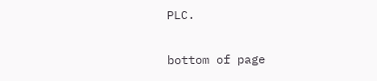PLC.

bottom of page